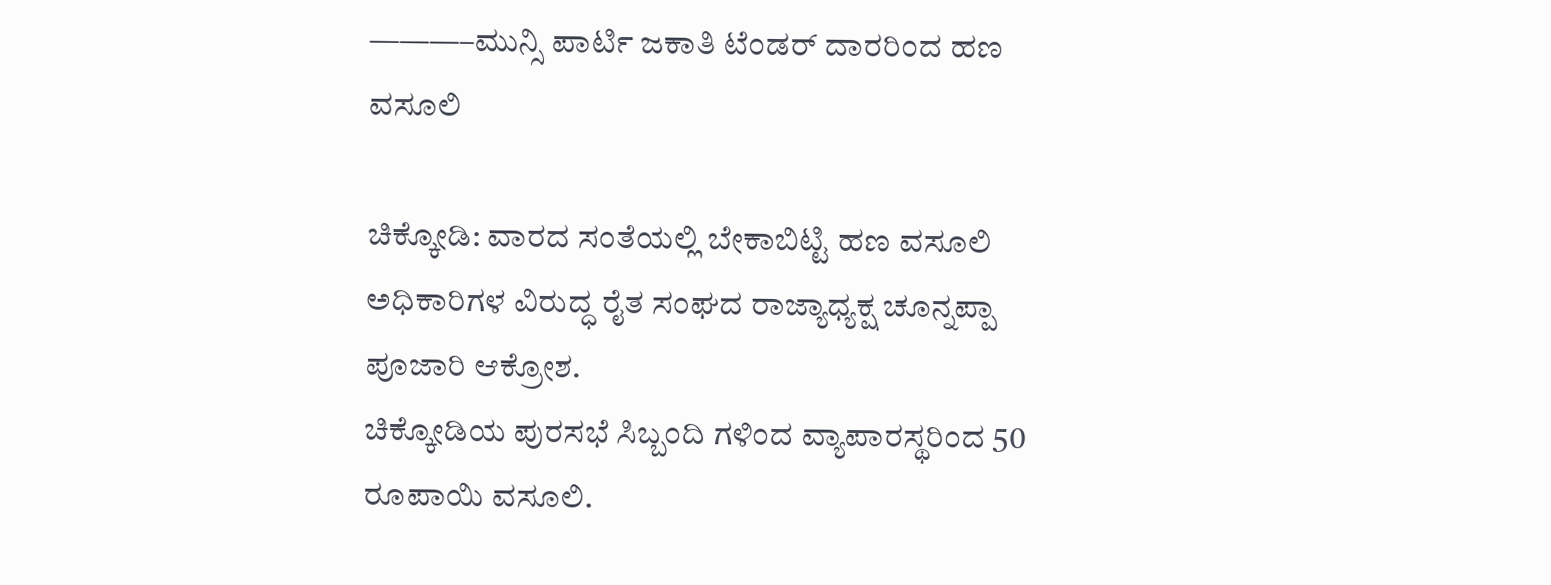———–ಮುನ್ಸಿ ಪಾರ್ಟಿ ಜಕಾತಿ ಟೆಂಡರ್ ದಾರರಿಂದ ಹಣ ವಸೂಲಿ

ಚಿಕ್ಕೋಡಿ: ವಾರದ ಸಂತೆಯಲ್ಲಿ ಬೇಕಾಬಿಟ್ಟಿ ಹಣ ವಸೂಲಿ
ಅಧಿಕಾರಿಗಳ ವಿರುದ್ಧ ರೈತ ಸಂಘದ ರಾಜ್ಯಾಧ್ಯಕ್ಷ ಚೂನ್ನಪ್ಪಾ ಪೂಜಾರಿ ಆಕ್ರೋಶ.
ಚಿಕ್ಕೋಡಿಯ ಪುರಸಭೆ ಸಿಬ್ಬಂದಿ ಗಳಿಂದ ವ್ಯಾಪಾರಸ್ಥರಿಂದ 50 ರೂಪಾಯಿ ವಸೂಲಿ.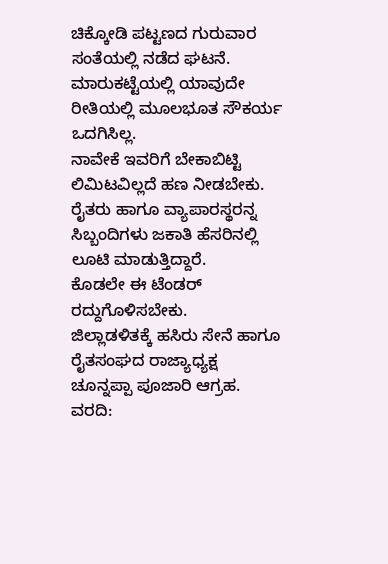ಚಿಕ್ಕೋಡಿ ಪಟ್ಟಣದ ಗುರುವಾರ ಸಂತೆಯಲ್ಲಿ ನಡೆದ ಘಟನೆ.
ಮಾರುಕಟ್ಟೆಯಲ್ಲಿ ಯಾವುದೇ ರೀತಿಯಲ್ಲಿ ಮೂಲಭೂತ ಸೌಕರ್ಯ ಒದಗಿಸಿಲ್ಲ.
ನಾವೇಕೆ ಇವರಿಗೆ ಬೇಕಾಬಿಟ್ಟಿ ಲಿಮಿಟವಿಲ್ಲದೆ ಹಣ ನೀಡಬೇಕು.
ರೈತರು ಹಾಗೂ ವ್ಯಾಪಾರಸ್ಥರನ್ನ ಸಿಬ್ಬಂದಿಗಳು ಜಕಾತಿ ಹೆಸರಿನಲ್ಲಿ ಲೂಟಿ ಮಾಡುತ್ತಿದ್ದಾರೆ.
ಕೊಡಲೇ ಈ ಟೆಂಡರ್ ರದ್ದುಗೊಳಿಸಬೇಕು.
ಜಿಲ್ಲಾಡಳಿತಕ್ಕೆ ಹಸಿರು ಸೇನೆ ಹಾಗೂ ರೈತಸಂಘದ ರಾಜ್ಯಾಧ್ಯಕ್ಷ ಚೂನ್ನಪ್ಪಾ ಪೂಜಾರಿ ಆಗ್ರಹ.
ವರದಿ: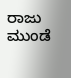ರಾಜು ಮುಂಡೆ